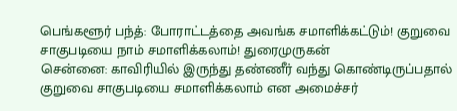பெங்களூர் பந்த்: போராட்டத்தை அவங்க சமாளிக்கட்டும்! குறுவை சாகுபடியை நாம் சமாளிக்கலாம்! துரைமுருகன்
சென்னை: காவிரியில் இருந்து தண்ணீர் வந்து கொண்டிருப்பதால் குறுவை சாகுபடியை சமாளிக்கலாம் என அமைச்சர்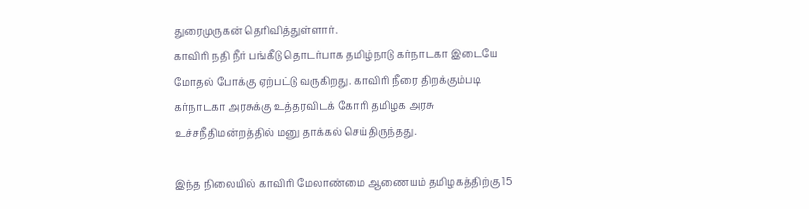துரைமுருகன் தெரிவித்துள்ளார்.
காவிரி நதி நீர் பங்கீடு தொடர்பாக தமிழ்நாடு கர்நாடகா இடையே மோதல் போக்கு ஏற்பட்டு வருகிறது. காவிரி நீரை திறக்கும்படி கர்நாடகா அரசுக்கு உத்தரவிடக் கோரி தமிழக அரசு உச்சநீதிமன்றத்தில் மனு தாக்கல் செய்திருந்தது.

இந்த நிலையில் காவிரி மேலாண்மை ஆணையம் தமிழகத்திற்கு 15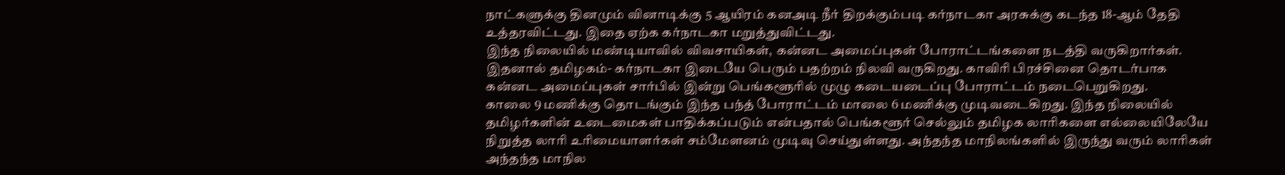நாட்களுக்கு தினமும் வினாடிக்கு 5 ஆயிரம் கனஅடி நீர் திறக்கும்படி கர்நாடகா அரசுக்கு கடந்த 18-ஆம் தேதி உத்தரவிட்டது. இதை ஏற்க கர்நாடகா மறுத்துவிட்டது.
இந்த நிலையில் மண்டியாவில் விவசாயிகள், கன்னட அமைப்புகள் போராட்டங்களை நடத்தி வருகிறார்கள். இதனால் தமிழகம்- கர்நாடகா இடையே பெரும் பதற்றம் நிலவி வருகிறது. காவிரி பிரச்சினை தொடர்பாக கன்னட அமைப்புகள் சார்பில் இன்று பெங்களூரில் முழு கடையடைப்பு போராட்டம் நடைபெறுகிறது.
காலை 9 மணிக்கு தொடங்கும் இந்த பந்த் போராட்டம் மாலை 6 மணிக்கு முடிவடைகிறது. இந்த நிலையில் தமிழர்களின் உடைமைகள் பாதிக்கப்படும் என்பதால் பெங்களூர் செல்லும் தமிழக லாரிகளை எல்லையிலேயே நிறுத்த லாரி உரிமையாளர்கள் சம்மேளனம் முடிவு செய்துள்ளது. அந்தந்த மாநிலங்களில் இருந்து வரும் லாரிகள் அந்தந்த மாநில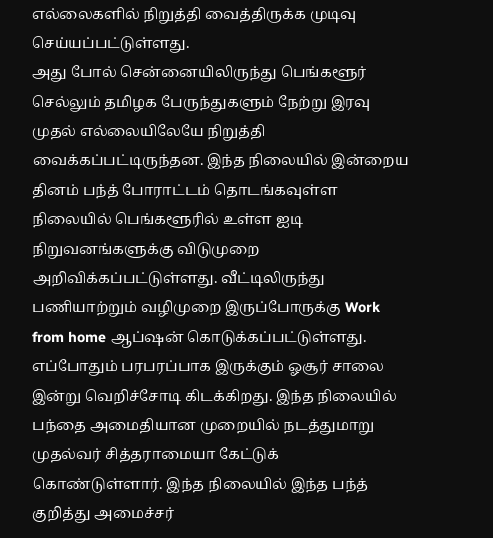எல்லைகளில் நிறுத்தி வைத்திருக்க முடிவு செய்யப்பட்டுள்ளது.
அது போல் சென்னையிலிருந்து பெங்களூர் செல்லும் தமிழக பேருந்துகளும் நேற்று இரவு முதல் எல்லையிலேயே நிறுத்தி வைக்கப்பட்டிருந்தன. இந்த நிலையில் இன்றைய தினம் பந்த் போராட்டம் தொடங்கவுள்ள நிலையில் பெங்களூரில் உள்ள ஐடி நிறுவனங்களுக்கு விடுமுறை அறிவிக்கப்பட்டுள்ளது. வீட்டிலிருந்து பணியாற்றும் வழிமுறை இருப்போருக்கு Work from home ஆப்ஷன் கொடுக்கப்பட்டுள்ளது.
எப்போதும் பரபரப்பாக இருக்கும் ஓசூர் சாலை இன்று வெறிச்சோடி கிடக்கிறது. இந்த நிலையில் பந்தை அமைதியான முறையில் நடத்துமாறு முதல்வர் சித்தராமையா கேட்டுக் கொண்டுள்ளார். இந்த நிலையில் இந்த பந்த் குறித்து அமைச்சர்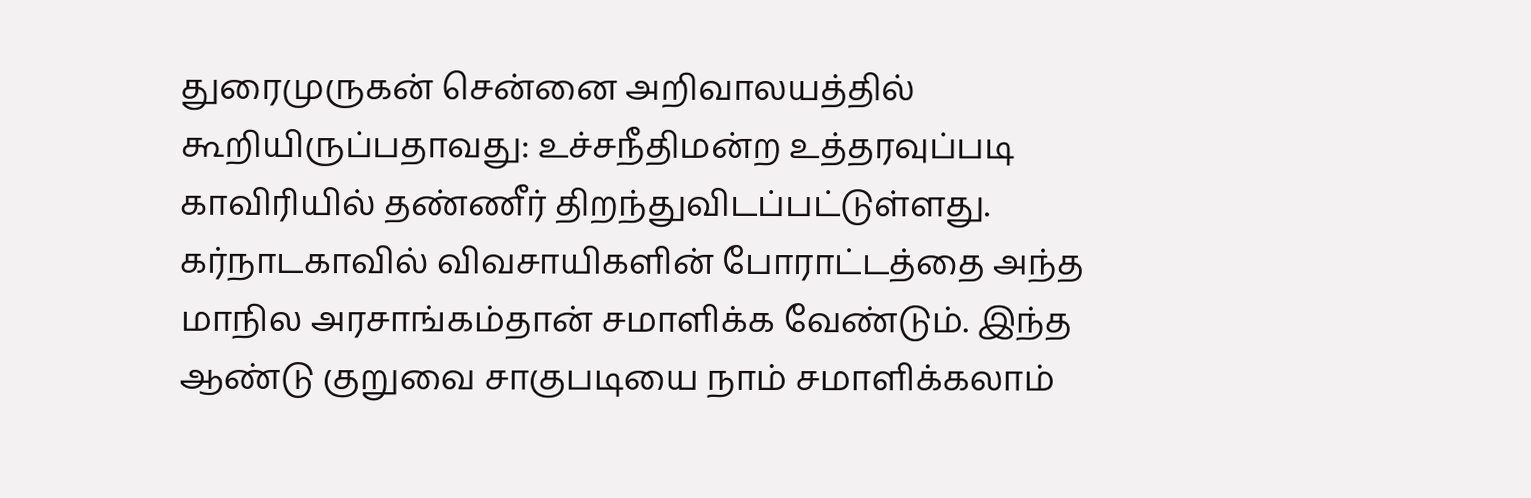துரைமுருகன் சென்னை அறிவாலயத்தில் கூறியிருப்பதாவது: உச்சநீதிமன்ற உத்தரவுப்படி காவிரியில் தண்ணீர் திறந்துவிடப்பட்டுள்ளது.
கர்நாடகாவில் விவசாயிகளின் போராட்டத்தை அந்த மாநில அரசாங்கம்தான் சமாளிக்க வேண்டும். இந்த ஆண்டு குறுவை சாகுபடியை நாம் சமாளிக்கலாம்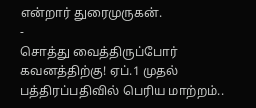என்றார் துரைமுருகன்.
-
சொத்து வைத்திருப்போர் கவனத்திற்கு! ஏப்.1 முதல் பத்திரப்பதிவில் பெரிய மாற்றம்..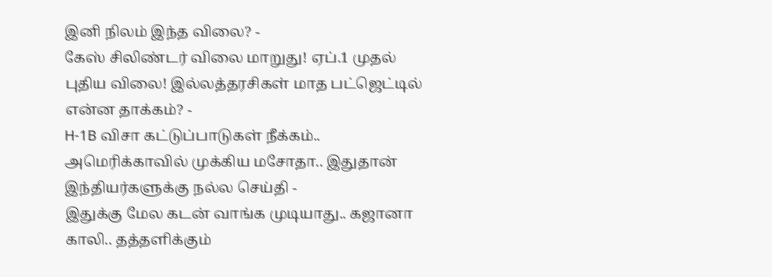இனி நிலம் இந்த விலை? -
கேஸ் சிலிண்டர் விலை மாறுது! ஏப்.1 முதல் புதிய விலை! இல்லத்தரசிகள் மாத பட்ஜெட்டில் என்ன தாக்கம்? -
H-1B விசா கட்டுப்பாடுகள் நீக்கம்.. அமெரிக்காவில் முக்கிய மசோதா.. இதுதான் இந்தியர்களுக்கு நல்ல செய்தி -
இதுக்கு மேல கடன் வாங்க முடியாது.. கஜானா காலி.. தத்தளிக்கும்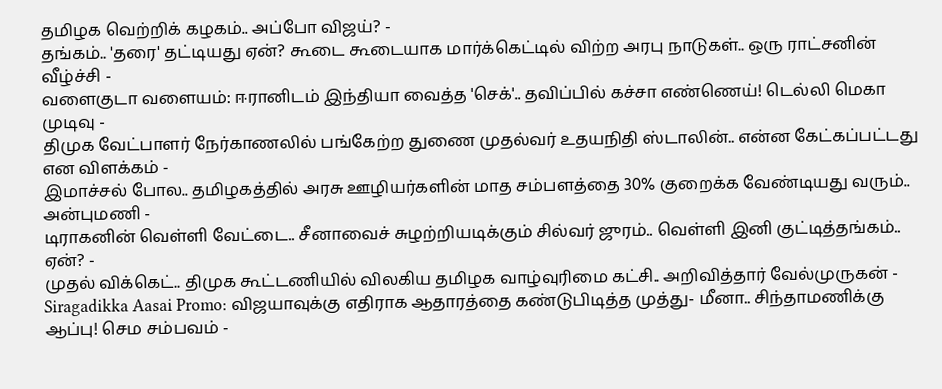தமிழக வெற்றிக் கழகம்.. அப்போ விஜய்? -
தங்கம்.. 'தரை' தட்டியது ஏன்? கூடை கூடையாக மார்க்கெட்டில் விற்ற அரபு நாடுகள்.. ஒரு ராட்சனின் வீழ்ச்சி -
வளைகுடா வளையம்: ஈரானிடம் இந்தியா வைத்த 'செக்'.. தவிப்பில் கச்சா எண்ணெய்! டெல்லி மெகா முடிவு -
திமுக வேட்பாளர் நேர்காணலில் பங்கேற்ற துணை முதல்வர் உதயநிதி ஸ்டாலின்.. என்ன கேட்கப்பட்டது என விளக்கம் -
இமாச்சல் போல.. தமிழகத்தில் அரசு ஊழியர்களின் மாத சம்பளத்தை 30% குறைக்க வேண்டியது வரும்.. அன்புமணி -
டிராகனின் வெள்ளி வேட்டை.. சீனாவைச் சுழற்றியடிக்கும் சில்வர் ஜுரம்.. வெள்ளி இனி குட்டித்தங்கம்.. ஏன்? -
முதல் விக்கெட்.. திமுக கூட்டணியில் விலகிய தமிழக வாழ்வுரிமை கட்சி.. அறிவித்தார் வேல்முருகன் -
Siragadikka Aasai Promo: விஜயாவுக்கு எதிராக ஆதாரத்தை கண்டுபிடித்த முத்து- மீனா.. சிந்தாமணிக்கு ஆப்பு! செம சம்பவம் -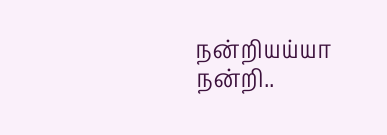நன்றியய்யா நன்றி..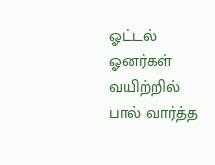ஓட்டல் ஓனர்கள் வயிற்றில் பால் வார்த்த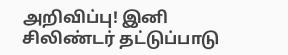அறிவிப்பு! இனி சிலிண்டர் தட்டுப்பாடு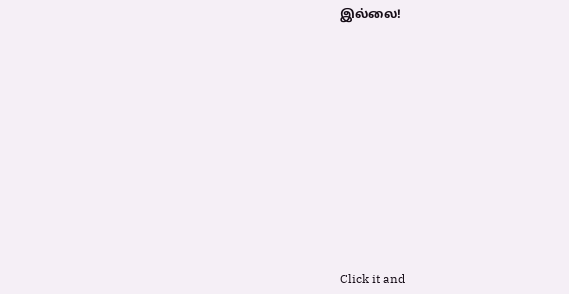இல்லை!












Click it and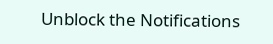Unblock the Notifications